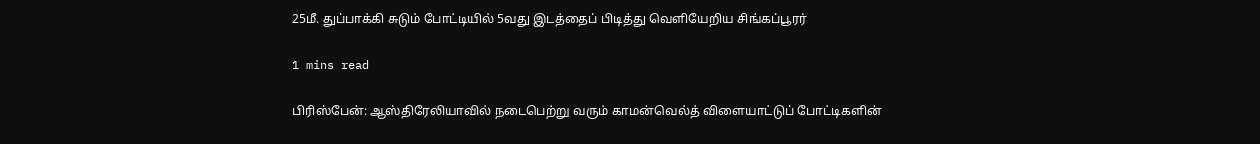25மீ. துப்பாக்கி சுடும் போட்டியில் 5வது இடத்தைப் பிடித்து வெளியேறிய சிங்கப்பூரர்

1 mins read

பிரிஸ்பேன்: ஆஸ்திரேலியாவில் நடைபெற்று வரும் காமன்வெல்த் விளையாட்டுப் போட்டிகளின்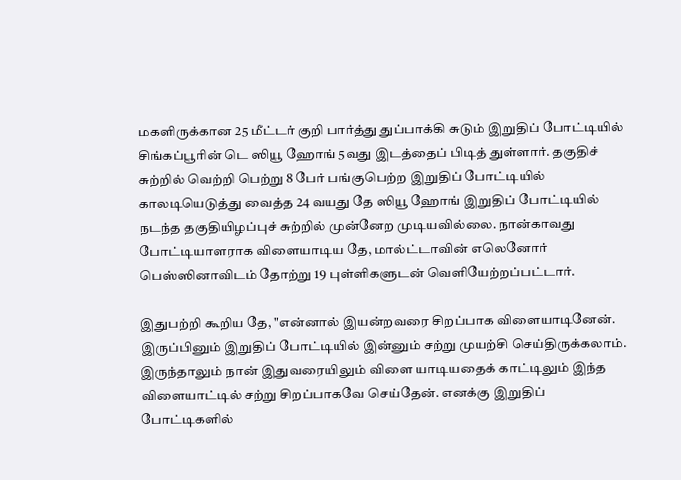மகளிருக்கான 25 மீட்டர் குறி பார்த்து துப்பாக்கி சுடும் இறுதிப் போட்டியில் சிங்கப்பூரின் டெ ஸியூ ஹோங் 5வது இடத்தைப் பிடித் துள்ளார். தகுதிச் சுற்றில் வெற்றி பெற்று 8 பேர் பங்குபெற்ற இறுதிப் போட்டியில் காலடியெடுத்து வைத்த 24 வயது தே ஸியூ ஹோங் இறுதிப் போட்டியில் நடந்த தகுதியிழப்புச் சுற்றில் முன்னேற முடியவில்லை. நான்காவது போட்டியாளராக விளையாடிய தே, மால்ட்டாவின் எலெனோர் பெஸ்ஸினாவிடம் தோற்று 19 புள்ளிகளுடன் வெளியேற்றப்பட்டார்.

இதுபற்றி கூறிய தே, "என்னால் இயன்றவரை சிறப்பாக விளையாடினேன். இருப்பினும் இறுதிப் போட்டியில் இன்னும் சற்று முயற்சி செய்திருக்கலாம். இருந்தாலும் நான் இதுவரையிலும் விளை யாடியதைக் காட்டிலும் இந்த விளையாட்டில் சற்று சிறப்பாகவே செய்தேன். எனக்கு இறுதிப் போட்டிகளில்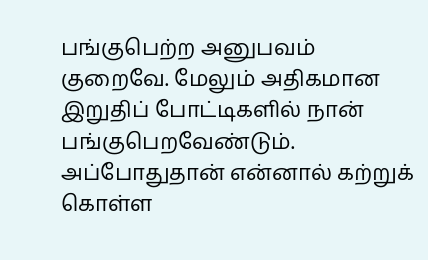பங்குபெற்ற அனுபவம் குறைவே. மேலும் அதிகமான இறுதிப் போட்டிகளில் நான் பங்குபெறவேண்டும். அப்போதுதான் என்னால் கற்றுக் கொள்ள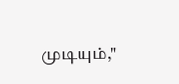முடியும்,"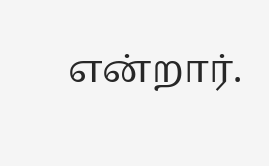என்றார்.